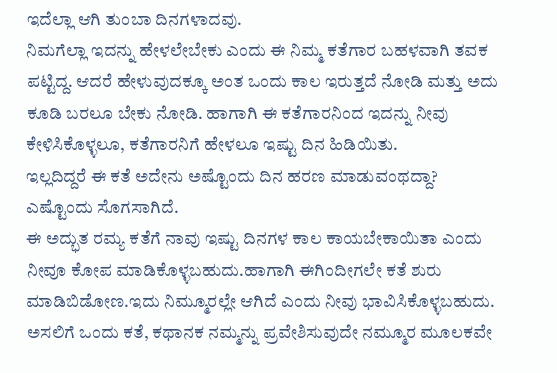ಇದೆಲ್ಲಾ ಆಗಿ ತುಂಬಾ ದಿನಗಳಾದವು.
ನಿಮಗೆಲ್ಲಾ ಇದನ್ನು ಹೇಳಲೇಬೇಕು ಎಂದು ಈ ನಿಮ್ಮ ಕತೆಗಾರ ಬಹಳವಾಗಿ ತವಕ ಪಟ್ಟಿದ್ದ. ಆದರೆ ಹೇಳುವುದಕ್ಕೂ ಅಂತ ಒಂದು ಕಾಲ ಇರುತ್ತದೆ ನೋಡಿ ಮತ್ತು ಅದು ಕೂಡಿ ಬರಲೂ ಬೇಕು ನೋಡಿ. ಹಾಗಾಗಿ ಈ ಕತೆಗಾರನಿಂದ ಇದನ್ನು ನೀವು ಕೇಳಿಸಿಕೊಳ್ಳಲೂ, ಕತೆಗಾರನಿಗೆ ಹೇಳಲೂ ಇಷ್ಟು ದಿನ ಹಿಡಿಯಿತು.
ಇಲ್ಲದಿದ್ದರೆ ಈ ಕತೆ ಅದೇನು ಅಷ್ಟೊಂದು ದಿನ ಹರಣ ಮಾಡುವಂಥದ್ದಾ?
ಎಷ್ಟೊಂದು ಸೊಗಸಾಗಿದೆ.
ಈ ಅದ್ಭುತ ರಮ್ಯ ಕತೆಗೆ ನಾವು ಇಷ್ಟು ದಿನಗಳ ಕಾಲ ಕಾಯಬೇಕಾಯಿತಾ ಎಂದು ನೀವೂ ಕೋಪ ಮಾಡಿಕೊಳ್ಳಬಹುದು.ಹಾಗಾಗಿ ಈಗಿಂದೀಗಲೇ ಕತೆ ಶುರು ಮಾಡಿಬಿಡೋಣ.ಇದು ನಿಮ್ಮೂರಲ್ಲೇ ಆಗಿದೆ ಎಂದು ನೀವು ಭಾವಿಸಿಕೊಳ್ಳಬಹುದು.
ಅಸಲಿಗೆ ಒಂದು ಕತೆ, ಕಥಾನಕ ನಮ್ಮನ್ನು ಪ್ರವೇಶಿಸುವುದೇ ನಮ್ಮೂರ ಮೂಲಕವೇ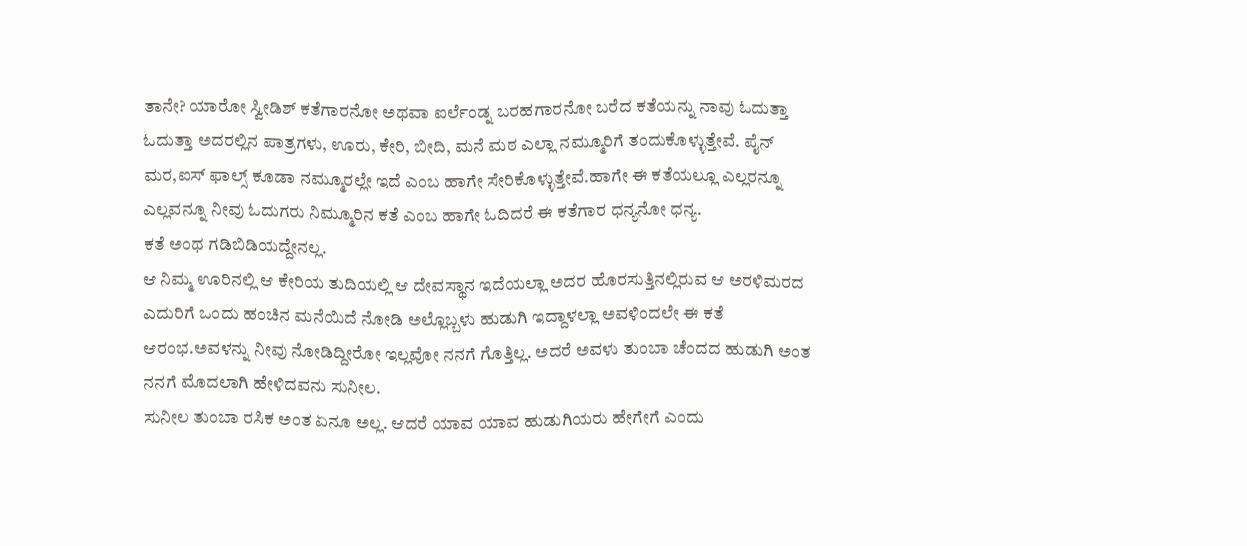ತಾನೇ? ಯಾರೋ ಸ್ವೀಡಿಶ್ ಕತೆಗಾರನೋ ಅಥವಾ ಐರ್ಲೆಂಡ್ನ ಬರಹಗಾರನೋ ಬರೆದ ಕತೆಯನ್ನು ನಾವು ಓದುತ್ತಾ ಓದುತ್ತಾ ಅದರಲ್ಲಿನ ಪಾತ್ರಗಳು, ಊರು, ಕೇರಿ, ಬೀದಿ, ಮನೆ ಮಠ ಎಲ್ಲಾ ನಮ್ಮೂರಿಗೆ ತಂದುಕೊಳ್ಳುತ್ತೇವೆ. ಪೈನ್ ಮರ,ಐಸ್ ಫಾಲ್ಸ್ ಕೂಡಾ ನಮ್ಮೂರಲ್ಲೇ ಇದೆ ಎಂಬ ಹಾಗೇ ಸೇರಿಕೊಳ್ಳುತ್ತೇವೆ.ಹಾಗೇ ಈ ಕತೆಯಲ್ಲೂ ಎಲ್ಲರನ್ನೂ ಎಲ್ಲವನ್ನೂ ನೀವು ಓದುಗರು ನಿಮ್ಮೂರಿನ ಕತೆ ಎಂಬ ಹಾಗೇ ಓದಿದರೆ ಈ ಕತೆಗಾರ ಧನ್ಯನೋ ಧನ್ಯ.
ಕತೆ ಅಂಥ ಗಡಿಬಿಡಿಯದ್ದೇನಲ್ಲ.
ಆ ನಿಮ್ಮ ಊರಿನಲ್ಲಿ ಆ ಕೇರಿಯ ತುದಿಯಲ್ಲಿ ಆ ದೇವಸ್ಥಾನ ಇದೆಯಲ್ಲಾ ಅದರ ಹೊರಸುತ್ತಿನಲ್ಲಿರುವ ಆ ಅರಳಿಮರದ ಎದುರಿಗೆ ಒಂದು ಹಂಚಿನ ಮನೆಯಿದೆ ನೋಡಿ ಅಲ್ಲೊಬ್ಬಳು ಹುಡುಗಿ ಇದ್ದಾಳಲ್ಲಾ ಅವಳಿಂದಲೇ ಈ ಕತೆ ಆರಂಭ.ಅವಳನ್ನು ನೀವು ನೋಡಿದ್ದೀರೋ ಇಲ್ಲವೋ ನನಗೆ ಗೊತ್ತಿಲ್ಲ. ಅದರೆ ಅವಳು ತುಂಬಾ ಚೆಂದದ ಹುಡುಗಿ ಅಂತ ನನಗೆ ಮೊದಲಾಗಿ ಹೇಳಿದವನು ಸುನೀಲ.
ಸುನೀಲ ತುಂಬಾ ರಸಿಕ ಅಂತ ಏನೂ ಅಲ್ಲ. ಆದರೆ ಯಾವ ಯಾವ ಹುಡುಗಿಯರು ಹೇಗೇಗೆ ಎಂದು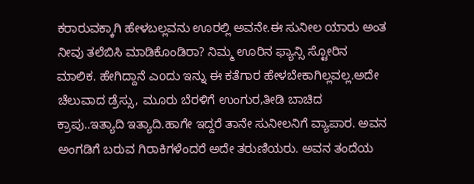ಕರಾರುವಕ್ಕಾಗಿ ಹೇಳಬಲ್ಲವನು ಊರಲ್ಲಿ ಅವನೇ.ಈ ಸುನೀಲ ಯಾರು ಅಂತ ನೀವು ತಲೆಬಿಸಿ ಮಾಡಿಕೊಂಡಿರಾ? ನಿಮ್ಮ ಊರಿನ ಫ್ಯಾನ್ಸಿ ಸ್ಟೋರಿನ ಮಾಲಿಕ. ಹೇಗಿದ್ದಾನೆ ಎoದು ಇನ್ನು ಈ ಕತೆಗಾರ ಹೇಳಬೇಕಾಗಿಲ್ಲವಲ್ಲ.ಅದೇ ಚೆಲುವಾದ ಡ್ರೆಸ್ಸು, ಮೂರು ಬೆರಳಿಗೆ ಉಂಗುರ,ತೀಡಿ ಬಾಚಿದ ಕ್ರಾಪು..ಇತ್ಯಾದಿ ಇತ್ಯಾದಿ.ಹಾಗೇ ಇದ್ದರೆ ತಾನೇ ಸುನೀಲನಿಗೆ ವ್ಯಾಪಾರ. ಅವನ ಅಂಗಡಿಗೆ ಬರುವ ಗಿರಾಕಿಗಳೆಂದರೆ ಅದೇ ತರುಣಿಯರು. ಅವನ ತಂದೆಯ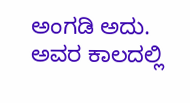ಅಂಗಡಿ ಅದು. ಅವರ ಕಾಲದಲ್ಲಿ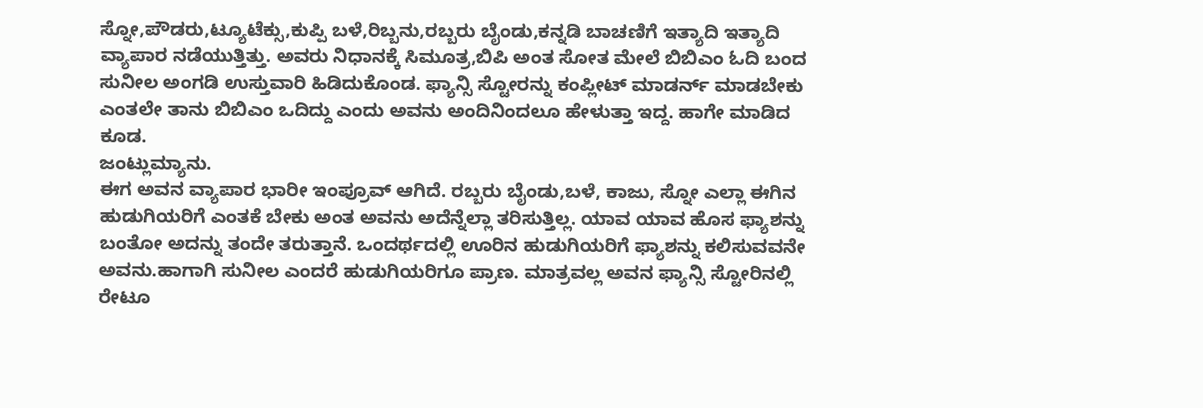ಸ್ನೋ,ಪೌಡರು,ಟ್ಯೂಟೆಕ್ಸು,ಕುಪ್ಪಿ ಬಳೆ,ರಿಬ್ಬನು,ರಬ್ಬರು ಬೈಂಡು,ಕನ್ನಡಿ ಬಾಚಣಿಗೆ ಇತ್ಯಾದಿ ಇತ್ಯಾದಿ ವ್ಯಾಪಾರ ನಡೆಯುತ್ತಿತ್ತು. ಅವರು ನಿಧಾನಕ್ಕೆ ಸಿಮೂತ್ರ,ಬಿಪಿ ಅಂತ ಸೋತ ಮೇಲೆ ಬಿಬಿಎಂ ಓದಿ ಬಂದ ಸುನೀಲ ಅಂಗಡಿ ಉಸ್ತುವಾರಿ ಹಿಡಿದುಕೊಂಡ. ಫ್ಯಾನ್ಸಿ ಸ್ಟೋರನ್ನು ಕಂಪ್ಲೀಟ್ ಮಾಡರ್ನ್ ಮಾಡಬೇಕು ಎಂತಲೇ ತಾನು ಬಿಬಿಎಂ ಒದಿದ್ದು ಎಂದು ಅವನು ಅಂದಿನಿಂದಲೂ ಹೇಳುತ್ತಾ ಇದ್ದ. ಹಾಗೇ ಮಾಡಿದ ಕೂಡ.
ಜಂಟ್ಲುಮ್ಯಾನು.
ಈಗ ಅವನ ವ್ಯಾಪಾರ ಭಾರೀ ಇಂಪ್ರೂವ್ ಆಗಿದೆ. ರಬ್ಬರು ಬೈಂಡು,ಬಳೆ, ಕಾಜು, ಸ್ನೋ ಎಲ್ಲಾ ಈಗಿನ ಹುಡುಗಿಯರಿಗೆ ಎಂತಕೆ ಬೇಕು ಅಂತ ಅವನು ಅದೆನ್ನೆಲ್ಲಾ ತರಿಸುತ್ತಿಲ್ಲ. ಯಾವ ಯಾವ ಹೊಸ ಫ್ಯಾಶನ್ನು ಬಂತೋ ಅದನ್ನು ತಂದೇ ತರುತ್ತಾನೆ. ಒಂದರ್ಥದಲ್ಲಿ ಊರಿನ ಹುಡುಗಿಯರಿಗೆ ಫ್ಯಾಶನ್ನು ಕಲಿಸುವವನೇ ಅವನು.ಹಾಗಾಗಿ ಸುನೀಲ ಎಂದರೆ ಹುಡುಗಿಯರಿಗೂ ಪ್ರಾಣ. ಮಾತ್ರವಲ್ಲ ಅವನ ಫ್ಯಾನ್ಸಿ ಸ್ಟೋರಿನಲ್ಲಿ ರೇಟೂ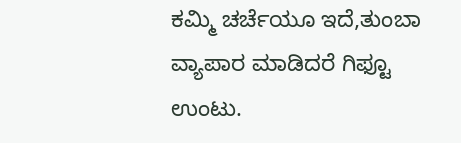ಕಮ್ಮಿ ಚರ್ಚೆಯೂ ಇದೆ,ತುಂಬಾ ವ್ಯಾಪಾರ ಮಾಡಿದರೆ ಗಿಫ್ಟೂ ಉಂಟು.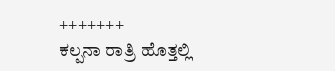+++++++
ಕಲ್ಪನಾ ರಾತ್ರಿ ಹೊತ್ತಲ್ಲಿ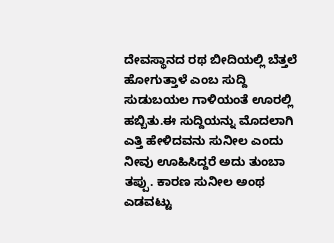ದೇವಸ್ಥಾನದ ರಥ ಬೀದಿಯಲ್ಲಿ ಬೆತ್ತಲೆ ಹೋಗುತ್ತಾಳೆ ಎಂಬ ಸುದ್ದಿ ಸುಡುಬಯಲ ಗಾಳಿಯಂತೆ ಊರಲ್ಲಿ ಹಬ್ಬಿತು.ಈ ಸುದ್ದಿಯನ್ನು ಮೊದಲಾಗಿ ಎತ್ತಿ ಹೇಳಿದವನು ಸುನೀಲ ಎಂದು ನೀವು ಊಹಿಸಿದ್ದರೆ ಅದು ತುಂಬಾ ತಪ್ಪು. ಕಾರಣ ಸುನೀಲ ಅಂಥ ಎಡವಟ್ಟು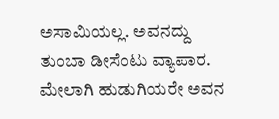ಅಸಾಮಿಯಲ್ಲ. ಅವನದ್ದು ತುಂಬಾ ಡೀಸೆಂಟು ವ್ಯಾಪಾರ. ಮೇಲಾಗಿ ಹುಡುಗಿಯರೇ ಅವನ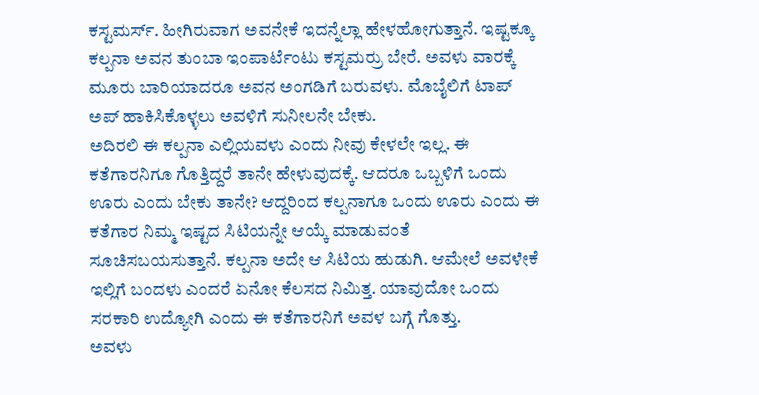ಕಸ್ಟಮರ್ಸ್. ಹೀಗಿರುವಾಗ ಅವನೇಕೆ ಇದನ್ನೆಲ್ಲಾ ಹೇಳಹೋಗುತ್ತಾನೆ. ಇಷ್ಟಕ್ಕೂ ಕಲ್ಪನಾ ಅವನ ತುಂಬಾ ಇಂಪಾರ್ಟೆಂಟು ಕಸ್ಟಮರ್ರು ಬೇರೆ. ಅವಳು ವಾರಕ್ಕೆ ಮೂರು ಬಾರಿಯಾದರೂ ಅವನ ಅಂಗಡಿಗೆ ಬರುವಳು. ಮೊಬೈಲಿಗೆ ಟಾಪ್ ಅಪ್ ಹಾಕಿಸಿಕೊಳ್ಳಲು ಅವಳಿಗೆ ಸುನೀಲನೇ ಬೇಕು.
ಅದಿರಲಿ ಈ ಕಲ್ಪನಾ ಎಲ್ಲಿಯವಳು ಎಂದು ನೀವು ಕೇಳಲೇ ಇಲ್ಲ. ಈ ಕತೆಗಾರನಿಗೂ ಗೊತ್ತಿದ್ದರೆ ತಾನೇ ಹೇಳುವುದಕ್ಕೆ. ಆದರೂ ಒಬ್ಬಳಿಗೆ ಒಂದು ಊರು ಎಂದು ಬೇಕು ತಾನೇ? ಆದ್ದರಿಂದ ಕಲ್ಪನಾಗೂ ಒಂದು ಊರು ಎಂದು ಈ ಕತೆಗಾರ ನಿಮ್ಮ ಇಷ್ಟದ ಸಿಟಿಯನ್ನೇ ಆಯ್ಕೆ ಮಾಡುವಂತೆ ಸೂಚಿಸಬಯಸುತ್ತಾನೆ. ಕಲ್ಪನಾ ಅದೇ ಆ ಸಿಟಿಯ ಹುಡುಗಿ. ಆಮೇಲೆ ಅವಳೇಕೆ ಇಲ್ಲಿಗೆ ಬಂದಳು ಎಂದರೆ ಏನೋ ಕೆಲಸದ ನಿಮಿತ್ತ. ಯಾವುದೋ ಒಂದು ಸರಕಾರಿ ಉದ್ಯೋಗಿ ಎಂದು ಈ ಕತೆಗಾರನಿಗೆ ಅವಳ ಬಗ್ಗೆ ಗೊತ್ತು.
ಅವಳು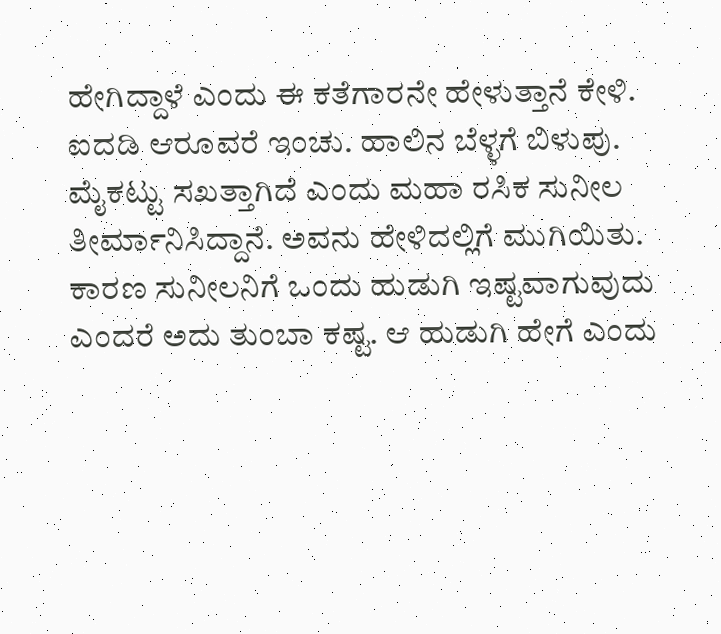ಹೇಗಿದ್ದಾಳೆ ಎಂದು ಈ ಕತೆಗಾರನೇ ಹೇಳುತ್ತಾನೆ ಕೇಳಿ.
ಐದಡಿ ಆರೂವರೆ ಇಂಚು. ಹಾಲಿನ ಬೆಳ್ಳಗೆ ಬಿಳುಪು. ಮೈಕಟ್ಟು ಸಖತ್ತಾಗಿದೆ ಎಂದು ಮಹಾ ರಸಿಕ ಸುನೀಲ ತೀರ್ಮಾನಿಸಿದ್ದಾನೆ. ಅವನು ಹೇಳಿದಲ್ಲಿಗೆ ಮುಗಿಯಿತು. ಕಾರಣ ಸುನೀಲನಿಗೆ ಒಂದು ಹುಡುಗಿ ಇಷ್ಟವಾಗುವುದು ಎಂದರೆ ಅದು ತುಂಬಾ ಕಷ್ಟ. ಆ ಹುಡುಗಿ ಹೇಗೆ ಎಂದು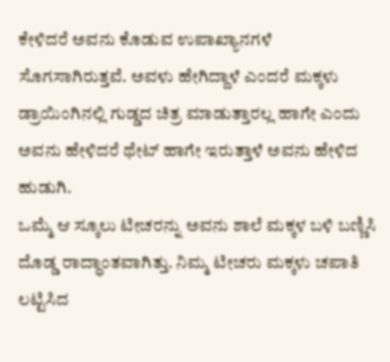ಕೇಳಿದರೆ ಅವನು ಕೊಡುವ ಉಪಾಖ್ಯಾನಗಳೆ ಸೊಗಸಾಗಿರುತ್ತವೆ. ಅವಳು ಹೇಗಿದ್ದಾಳೆ ಎಂದರೆ ಮಕ್ಕಳು ಡ್ರಾಯಿಂಗಿನಲ್ಲಿ ಗುಡ್ಡದ ಚಿತ್ರ ಮಾಡುತ್ತಾರಲ್ಲ ಹಾಗೇ ಎಂದು ಅವನು ಹೇಳಿದರೆ ಥೇಟ್ ಹಾಗೇ ಇರುತ್ತಾಳೆ ಅವನು ಹೇಳಿದ ಹುಡುಗಿ.
ಒಮ್ಮೆ ಆ ಸ್ಕೂಲು ಟೀಚರನ್ನು ಅವನು ಶಾಲೆ ಮಕ್ಕಳ ಬಳಿ ಬಣ್ಣಿಸಿ ದೊಡ್ಡ ರಾದ್ಧಾಂತವಾಗಿತ್ತು. ನಿಮ್ಮ ಟೀಚರು ಮಕ್ಕಳು ಚಪಾತಿ ಲಟ್ಟಿಸಿದ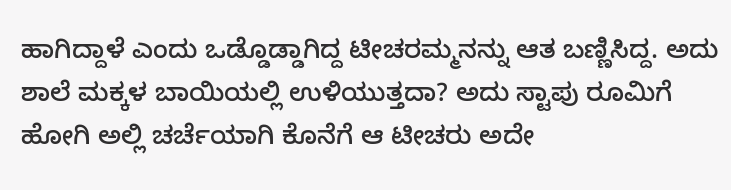ಹಾಗಿದ್ದಾಳೆ ಎಂದು ಒಡ್ಡೊಡ್ಡಾಗಿದ್ದ ಟೀಚರಮ್ಮನನ್ನು ಆತ ಬಣ್ಣಿಸಿದ್ದ. ಅದು ಶಾಲೆ ಮಕ್ಕಳ ಬಾಯಿಯಲ್ಲಿ ಉಳಿಯುತ್ತದಾ? ಅದು ಸ್ಟಾಪು ರೂಮಿಗೆ ಹೋಗಿ ಅಲ್ಲಿ ಚರ್ಚೆಯಾಗಿ ಕೊನೆಗೆ ಆ ಟೀಚರು ಅದೇ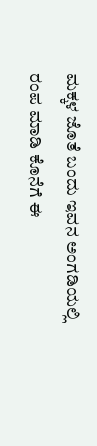ಮಕ್ಕಳ ಜೊತೆ ಬಂದು ಇವನ ಅಂಗಡಿಯಲ್ಲಿ ರಂಪ ಮಾಡಿ ಕೊನೆಗೆ ಈ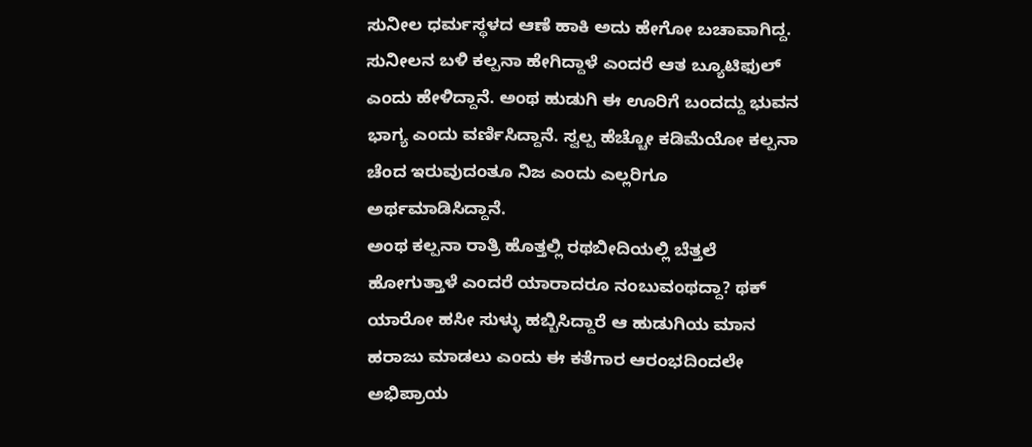ಸುನೀಲ ಧರ್ಮಸ್ಥಳದ ಆಣೆ ಹಾಕಿ ಅದು ಹೇಗೋ ಬಚಾವಾಗಿದ್ದ.
ಸುನೀಲನ ಬಳಿ ಕಲ್ಪನಾ ಹೇಗಿದ್ದಾಳೆ ಎಂದರೆ ಆತ ಬ್ಯೂಟಿಫುಲ್ ಎಂದು ಹೇಳಿದ್ದಾನೆ. ಅಂಥ ಹುಡುಗಿ ಈ ಊರಿಗೆ ಬಂದದ್ದು ಭುವನ ಭಾಗ್ಯ ಎಂದು ವರ್ಣಿಸಿದ್ದಾನೆ. ಸ್ವಲ್ಪ ಹೆಚ್ಚೋ ಕಡಿಮೆಯೋ ಕಲ್ಪನಾ ಚೆಂದ ಇರುವುದಂತೂ ನಿಜ ಎಂದು ಎಲ್ಲರಿಗೂ ಅರ್ಥಮಾಡಿಸಿದ್ದಾನೆ.
ಅಂಥ ಕಲ್ಪನಾ ರಾತ್ರಿ ಹೊತ್ತಲ್ಲಿ ರಥಬೀದಿಯಲ್ಲಿ ಬೆತ್ತಲೆ ಹೋಗುತ್ತಾಳೆ ಎಂದರೆ ಯಾರಾದರೂ ನಂಬುವಂಥದ್ದಾ? ಥಕ್ ಯಾರೋ ಹಸೀ ಸುಳ್ಳು ಹಬ್ಬಿಸಿದ್ದಾರೆ ಆ ಹುಡುಗಿಯ ಮಾನ ಹರಾಜು ಮಾಡಲು ಎಂದು ಈ ಕತೆಗಾರ ಆರಂಭದಿಂದಲೇ ಅಭಿಪ್ರಾಯ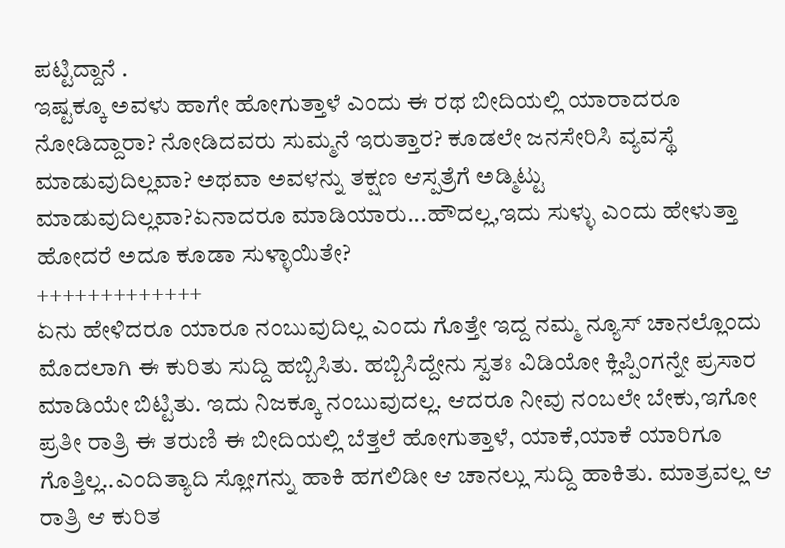ಪಟ್ಟಿದ್ದಾನೆ .
ಇಷ್ಟಕ್ಕೂ ಅವಳು ಹಾಗೇ ಹೋಗುತ್ತಾಳೆ ಎಂದು ಈ ರಥ ಬೀದಿಯಲ್ಲಿ ಯಾರಾದರೂ ನೋಡಿದ್ದಾರಾ? ನೋಡಿದವರು ಸುಮ್ಮನೆ ಇರುತ್ತಾರ? ಕೂಡಲೇ ಜನಸೇರಿಸಿ ವ್ಯವಸ್ಥೆ ಮಾಡುವುದಿಲ್ಲವಾ? ಅಥವಾ ಅವಳನ್ನು ತಕ್ಷಣ ಆಸ್ಪತ್ರೆಗೆ ಅಡ್ಮಿಟ್ಟು ಮಾಡುವುದಿಲ್ಲವಾ?ಏನಾದರೂ ಮಾಡಿಯಾರು...ಹೌದಲ್ಲ,ಇದು ಸುಳ್ಳು ಎಂದು ಹೇಳುತ್ತಾ ಹೋದರೆ ಅದೂ ಕೂಡಾ ಸುಳ್ಳಾಯಿತೇ?
+++++++++++++
ಏನು ಹೇಳಿದರೂ ಯಾರೂ ನಂಬುವುದಿಲ್ಲ ಎಂದು ಗೊತ್ತೇ ಇದ್ದ ನಮ್ಮ ನ್ಯೂಸ್ ಚಾನಲ್ಲೊಂದು ಮೊದಲಾಗಿ ಈ ಕುರಿತು ಸುದ್ದಿ ಹಬ್ಬಿಸಿತು. ಹಬ್ಬಿಸಿದ್ದೇನು ಸ್ವತಃ ವಿಡಿಯೋ ಕ್ಲಿಪ್ಪಿಂಗನ್ನೇ ಪ್ರಸಾರ ಮಾಡಿಯೇ ಬಿಟ್ಟಿತು. ಇದು ನಿಜಕ್ಕೂ ನಂಬುವುದಲ್ಲ. ಆದರೂ ನೀವು ನಂಬಲೇ ಬೇಕು,ಇಗೋ ಪ್ರತೀ ರಾತ್ರಿ ಈ ತರುಣಿ ಈ ಬೀದಿಯಲ್ಲಿ ಬೆತ್ತಲೆ ಹೋಗುತ್ತಾಳೆ, ಯಾಕೆ,ಯಾಕೆ ಯಾರಿಗೂ ಗೊತ್ತಿಲ್ಲ..ಎಂದಿತ್ಯಾದಿ ಸ್ಲೋಗನ್ನು ಹಾಕಿ ಹಗಲಿಡೀ ಆ ಚಾನಲ್ಲು ಸುದ್ದಿ ಹಾಕಿತು. ಮಾತ್ರವಲ್ಲ ಆ ರಾತ್ರಿ ಆ ಕುರಿತ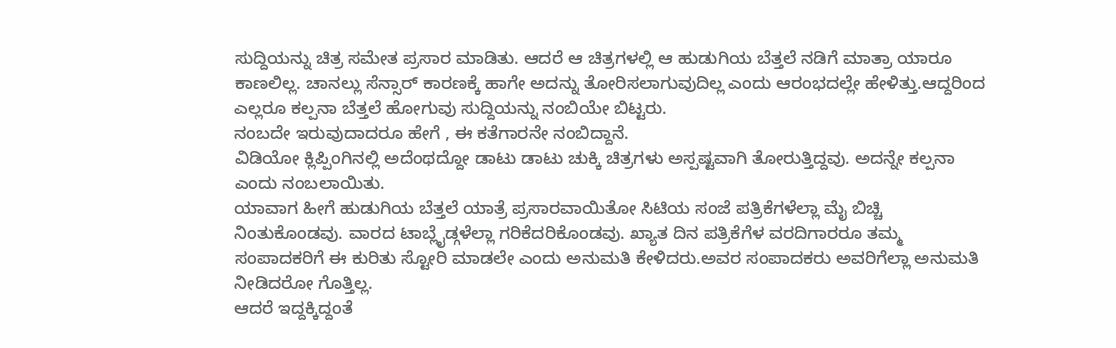ಸುದ್ದಿಯನ್ನು ಚಿತ್ರ ಸಮೇತ ಪ್ರಸಾರ ಮಾಡಿತು. ಆದರೆ ಆ ಚಿತ್ರಗಳಲ್ಲಿ ಆ ಹುಡುಗಿಯ ಬೆತ್ತಲೆ ನಡಿಗೆ ಮಾತ್ರಾ ಯಾರೂ ಕಾಣಲಿಲ್ಲ. ಚಾನಲ್ಲು ಸೆನ್ಸಾರ್ ಕಾರಣಕ್ಕೆ ಹಾಗೇ ಅದನ್ನು ತೋರಿಸಲಾಗುವುದಿಲ್ಲ ಎಂದು ಆರಂಭದಲ್ಲೇ ಹೇಳಿತ್ತು.ಆದ್ದರಿಂದ ಎಲ್ಲರೂ ಕಲ್ಪನಾ ಬೆತ್ತಲೆ ಹೋಗುವು ಸುದ್ದಿಯನ್ನು ನಂಬಿಯೇ ಬಿಟ್ಟರು.
ನಂಬದೇ ಇರುವುದಾದರೂ ಹೇಗೆ , ಈ ಕತೆಗಾರನೇ ನಂಬಿದ್ದಾನೆ.
ವಿಡಿಯೋ ಕ್ಲಿಪ್ಪಿಂಗಿನಲ್ಲಿ ಅದೆಂಥದ್ದೋ ಡಾಟು ಡಾಟು ಚುಕ್ಕಿ ಚಿತ್ರಗಳು ಅಸ್ಪಷ್ಟವಾಗಿ ತೋರುತ್ತಿದ್ದವು. ಅದನ್ನೇ ಕಲ್ಪನಾ ಎಂದು ನಂಬಲಾಯಿತು.
ಯಾವಾಗ ಹೀಗೆ ಹುಡುಗಿಯ ಬೆತ್ತಲೆ ಯಾತ್ರೆ ಪ್ರಸಾರವಾಯಿತೋ ಸಿಟಿಯ ಸಂಜೆ ಪತ್ರಿಕೆಗಳೆಲ್ಲಾ ಮೈ ಬಿಚ್ಚಿ ನಿಂತುಕೊಂಡವು. ವಾರದ ಟಾಬ್ಲೈಡ್ಗಳೆಲ್ಲಾ ಗರಿಕೆದರಿಕೊಂಡವು. ಖ್ಯಾತ ದಿನ ಪತ್ರಿಕೆಗೆಳ ವರದಿಗಾರರೂ ತಮ್ಮ ಸಂಪಾದಕರಿಗೆ ಈ ಕುರಿತು ಸ್ಟೋರಿ ಮಾಡಲೇ ಎಂದು ಅನುಮತಿ ಕೇಳಿದರು.ಅವರ ಸಂಪಾದಕರು ಅವರಿಗೆಲ್ಲಾ ಅನುಮತಿ ನೀಡಿದರೋ ಗೊತ್ತಿಲ್ಲ.
ಆದರೆ ಇದ್ದಕ್ಕಿದ್ದಂತೆ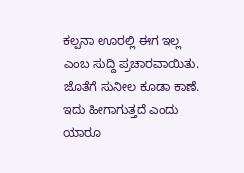ಕಲ್ಪನಾ ಊರಲ್ಲಿ ಈಗ ಇಲ್ಲ ಎಂಬ ಸುದ್ದಿ ಪ್ರಚಾರವಾಯಿತು.
ಜೊತೆಗೆ ಸುನೀಲ ಕೂಡಾ ಕಾಣೆ.
ಇದು ಹೀಗಾಗುತ್ತದೆ ಎಂದು ಯಾರೂ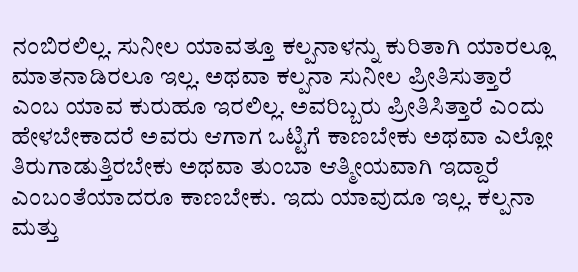ನಂಬಿರಲಿಲ್ಲ. ಸುನೀಲ ಯಾವತ್ತೂ ಕಲ್ಪನಾಳನ್ನು ಕುರಿತಾಗಿ ಯಾರಲ್ಲೂ ಮಾತನಾಡಿರಲೂ ಇಲ್ಲ. ಅಥವಾ ಕಲ್ಪನಾ ಸುನೀಲ ಪ್ರೀತಿಸುತ್ತಾರೆ ಎಂಬ ಯಾವ ಕುರುಹೂ ಇರಲಿಲ್ಲ. ಅವರಿಬ್ಬರು ಪ್ರೀತಿಸಿತ್ತಾರೆ ಎಂದು ಹೇಳಬೇಕಾದರೆ ಅವರು ಆಗಾಗ ಒಟ್ಟಿಗೆ ಕಾಣಬೇಕು ಅಥವಾ ಎಲ್ಲೋ ತಿರುಗಾಡುತ್ತಿರಬೇಕು ಅಥವಾ ತುಂಬಾ ಆತ್ಮೀಯವಾಗಿ ಇದ್ದಾರೆ ಎಂಬಂತೆಯಾದರೂ ಕಾಣಬೇಕು. ಇದು ಯಾವುದೂ ಇಲ್ಲ. ಕಲ್ಪನಾ ಮತ್ತು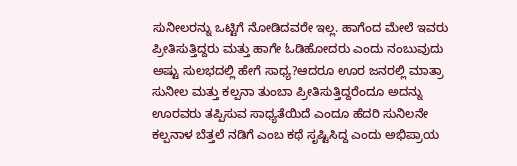ಸುನೀಲರನ್ನು ಒಟ್ಟಿಗೆ ನೋಡಿದವರೇ ಇಲ್ಲ. ಹಾಗೆಂದ ಮೇಲೆ ಇವರು ಪ್ರೀತಿಸುತ್ತಿದ್ದರು ಮತ್ತು ಹಾಗೇ ಓಡಿಹೋದರು ಎಂದು ನಂಬುವುದು ಅಷ್ಟು ಸುಲಭದಲ್ಲಿ ಹೇಗೆ ಸಾಧ್ಯ?ಆದರೂ ಊರ ಜನರಲ್ಲಿ ಮಾತ್ರಾ ಸುನೀಲ ಮತ್ತು ಕಲ್ಪನಾ ತುಂಬಾ ಪ್ರೀತಿಸುತ್ತಿದ್ದರೆಂದೂ ಅದನ್ನು ಊರವರು ತಪ್ಪಿಸುವ ಸಾಧ್ಯತೆಯಿದೆ ಎಂದೂ ಹೆದರಿ ಸುನಿಲನೇ ಕಲ್ಪನಾಳ ಬೆತ್ತಲೆ ನಡಿಗೆ ಎಂಬ ಕಥೆ ಸೃಷ್ಟಿಸಿದ್ದ ಎಂದು ಅಭಿಪ್ರಾಯ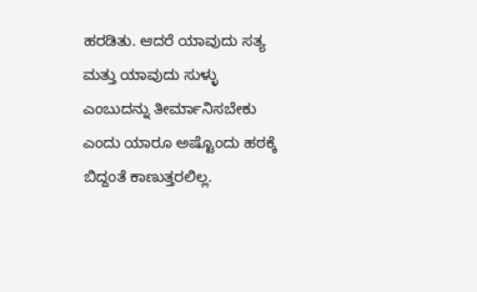ಹರಡಿತು. ಆದರೆ ಯಾವುದು ಸತ್ಯ ಮತ್ತು ಯಾವುದು ಸುಳ್ಳು ಎಂಬುದನ್ನು ತೀರ್ಮಾನಿಸಬೇಕು ಎಂದು ಯಾರೂ ಅಷ್ಟೊಂದು ಹಠಕ್ಕೆ ಬಿದ್ದಂತೆ ಕಾಣುತ್ತರಲಿಲ್ಲ.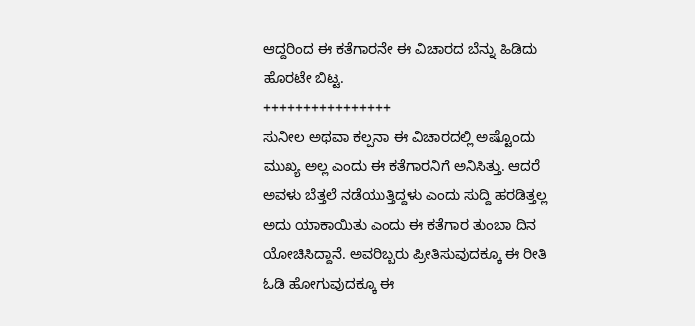ಆದ್ದರಿಂದ ಈ ಕತೆಗಾರನೇ ಈ ವಿಚಾರದ ಬೆನ್ನು ಹಿಡಿದು ಹೊರಟೇ ಬಿಟ್ಟ.
++++++++++++++++
ಸುನೀಲ ಅಥವಾ ಕಲ್ಪನಾ ಈ ವಿಚಾರದಲ್ಲಿ ಅಷ್ಟೊಂದು ಮುಖ್ಯ ಅಲ್ಲ ಎಂದು ಈ ಕತೆಗಾರನಿಗೆ ಅನಿಸಿತ್ತು. ಆದರೆ ಅವಳು ಬೆತ್ತಲೆ ನಡೆಯುತ್ತಿದ್ದಳು ಎಂದು ಸುದ್ದಿ ಹರಡಿತ್ತಲ್ಲ ಅದು ಯಾಕಾಯಿತು ಎಂದು ಈ ಕತೆಗಾರ ತುಂಬಾ ದಿನ ಯೋಚಿಸಿದ್ದಾನೆ. ಅವರಿಬ್ಬರು ಪ್ರೀತಿಸುವುದಕ್ಕೂ ಈ ರೀತಿ ಓಡಿ ಹೋಗುವುದಕ್ಕೂ ಈ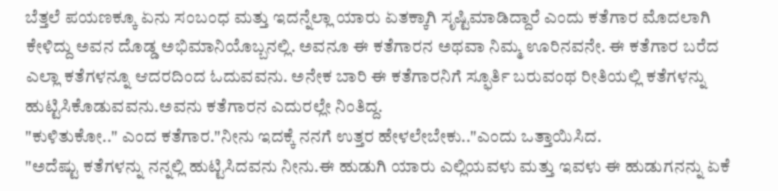ಬೆತ್ತಲೆ ಪಯಣಕ್ಕೂ ಏನು ಸಂಬಂಧ ಮತ್ತು ಇದನ್ನೆಲ್ಲಾ ಯಾರು ಏತಕ್ಕಾಗಿ ಸೃಷ್ಟಿಮಾಡಿದ್ದಾರೆ ಎಂದು ಕತೆಗಾರ ಮೊದಲಾಗಿ ಕೇಳಿದ್ದು ಅವನ ದೊಡ್ಡ ಅಭಿಮಾನಿಯೊಬ್ಬನಲ್ಲಿ. ಅವನೂ ಈ ಕತೆಗಾರನ ಅಥವಾ ನಿಮ್ಮ ಊರಿನವನೇ. ಈ ಕತೆಗಾರ ಬರೆದ ಎಲ್ಲಾ ಕತೆಗಳನ್ನೂ ಆದರದಿಂದ ಓದುವವನು. ಅನೇಕ ಬಾರಿ ಈ ಕತೆಗಾರನಿಗೆ ಸ್ಫೂರ್ತಿ ಬರುವಂಥ ರೀತಿಯಲ್ಲಿ ಕತೆಗಳನ್ನು ಹುಟ್ಟಿಸಿಕೊಡುವವನು.ಅವನು ಕತೆಗಾರನ ಎದುರಲ್ಲೇ ನಿಂತಿದ್ದ.
"ಕುಳಿತುಕೋ.." ಎಂದ ಕತೆಗಾರ."ನೀನು ಇದಕ್ಕೆ ನನಗೆ ಉತ್ತರ ಹೇಳಲೇಬೇಕು.."ಎಂದು ಒತ್ತಾಯಿಸಿದ.
"ಅದೆಷ್ಟು ಕತೆಗಳನ್ನು ನನ್ನಲ್ಲಿ ಹುಟ್ಟಿಸಿದವನು ನೀನು.ಈ ಹುಡುಗಿ ಯಾರು ಎಲ್ಲಿಯವಳು ಮತ್ತು ಇವಳು ಈ ಹುಡುಗನನ್ನು ಏಕೆ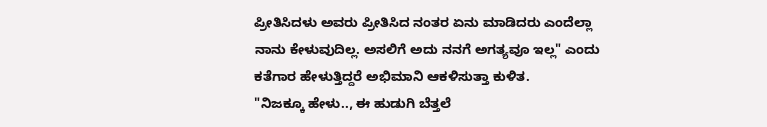ಪ್ರೀತಿಸಿದಳು ಅವರು ಪ್ರೀತಿಸಿದ ನಂತರ ಏನು ಮಾಡಿದರು ಎಂದೆಲ್ಲಾ ನಾನು ಕೇಳುವುದಿಲ್ಲ. ಅಸಲಿಗೆ ಅದು ನನಗೆ ಅಗತ್ಯವೂ ಇಲ್ಲ" ಎಂದು ಕತೆಗಾರ ಹೇಳುತ್ತಿದ್ದರೆ ಅಭಿಮಾನಿ ಆಕಳಿಸುತ್ತಾ ಕುಳಿತ.
"ನಿಜಕ್ಕೂ ಹೇಳು.., ಈ ಹುಡುಗಿ ಬೆತ್ತಲೆ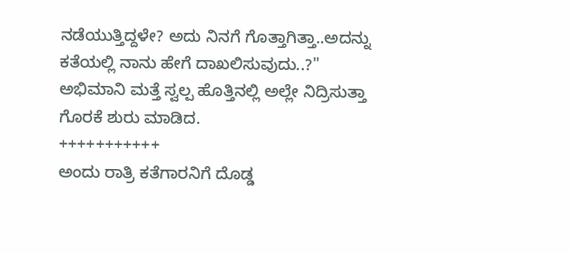ನಡೆಯುತ್ತಿದ್ದಳೇ? ಅದು ನಿನಗೆ ಗೊತ್ತಾಗಿತ್ತಾ..ಅದನ್ನು ಕತೆಯಲ್ಲಿ ನಾನು ಹೇಗೆ ದಾಖಲಿಸುವುದು..?"
ಅಭಿಮಾನಿ ಮತ್ತೆ ಸ್ವಲ್ಪ ಹೊತ್ತಿನಲ್ಲಿ ಅಲ್ಲೇ ನಿದ್ರಿಸುತ್ತಾ ಗೊರಕೆ ಶುರು ಮಾಡಿದ.
+++++++++++
ಅಂದು ರಾತ್ರಿ ಕತೆಗಾರನಿಗೆ ದೊಡ್ಡ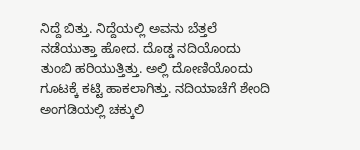ನಿದ್ದೆ ಬಿತ್ತು. ನಿದ್ದೆಯಲ್ಲಿ ಅವನು ಬೆತ್ತಲೆ ನಡೆಯುತ್ತಾ ಹೋದ. ದೊಡ್ಡ ನದಿಯೊಂದು ತುಂಬಿ ಹರಿಯುತ್ತಿತ್ತು. ಅಲ್ಲಿ ದೋಣಿಯೊಂದು ಗೂಟಕ್ಕೆ ಕಟ್ಟಿ ಹಾಕಲಾಗಿತ್ತು. ನದಿಯಾಚೆಗೆ ಶೇಂದಿ ಅಂಗಡಿಯಲ್ಲಿ ಚಕ್ಕುಲಿ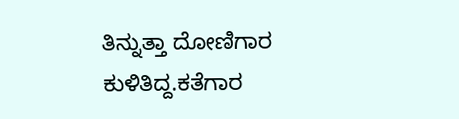ತಿನ್ನುತ್ತಾ ದೋಣಿಗಾರ ಕುಳಿತಿದ್ದ.ಕತೆಗಾರ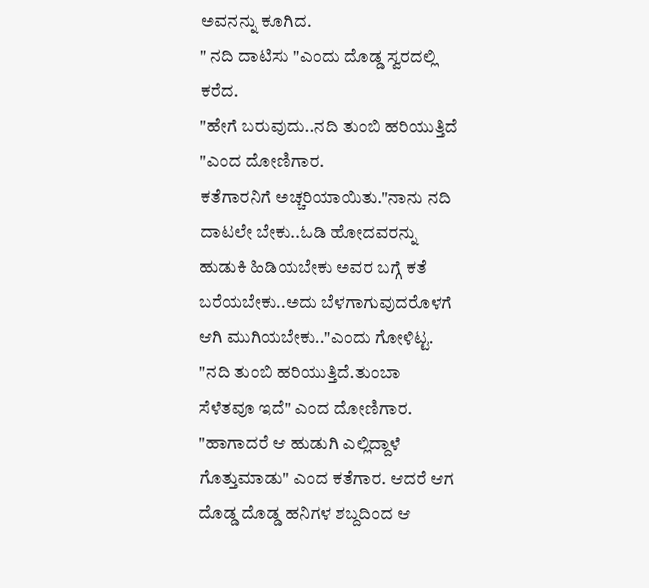ಅವನನ್ನು ಕೂಗಿದ.
" ನದಿ ದಾಟಿಸು "ಎಂದು ದೊಡ್ಡ ಸ್ವರದಲ್ಲಿ ಕರೆದ.
"ಹೇಗೆ ಬರುವುದು..ನದಿ ತುಂಬಿ ಹರಿಯುತ್ತಿದೆ "ಎಂದ ದೋಣಿಗಾರ.
ಕತೆಗಾರನಿಗೆ ಅಚ್ಚರಿಯಾಯಿತು."ನಾನು ನದಿ ದಾಟಲೇ ಬೇಕು..ಓಡಿ ಹೋದವರನ್ನು ಹುಡುಕಿ ಹಿಡಿಯಬೇಕು ಅವರ ಬಗ್ಗೆ ಕತೆ ಬರೆಯಬೇಕು..ಅದು ಬೆಳಗಾಗುವುದರೊಳಗೆ ಆಗಿ ಮುಗಿಯಬೇಕು.."ಎಂದು ಗೋಳಿಟ್ಟ.
"ನದಿ ತುಂಬಿ ಹರಿಯುತ್ತಿದೆ.ತುಂಬಾ ಸೆಳೆತವೂ ಇದೆ" ಎಂದ ದೋಣಿಗಾರ.
"ಹಾಗಾದರೆ ಆ ಹುಡುಗಿ ಎಲ್ಲಿದ್ದಾಳೆ ಗೊತ್ತುಮಾಡು" ಎಂದ ಕತೆಗಾರ. ಆದರೆ ಆಗ ದೊಡ್ಡ ದೊಡ್ಡ ಹನಿಗಳ ಶಬ್ದದಿಂದ ಆ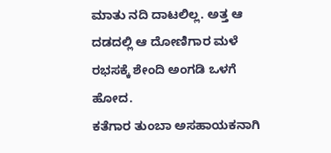ಮಾತು ನದಿ ದಾಟಲಿಲ್ಲ. ಅತ್ತ ಆ ದಡದಲ್ಲಿ ಆ ದೋಣಿಗಾರ ಮಳೆ ರಭಸಕ್ಕೆ ಶೇಂದಿ ಅಂಗಡಿ ಒಳಗೆ ಹೋದ.
ಕತೆಗಾರ ತುಂಬಾ ಅಸಹಾಯಕನಾಗಿ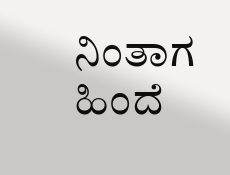ನಿಂತಾಗ ಹಿಂದೆ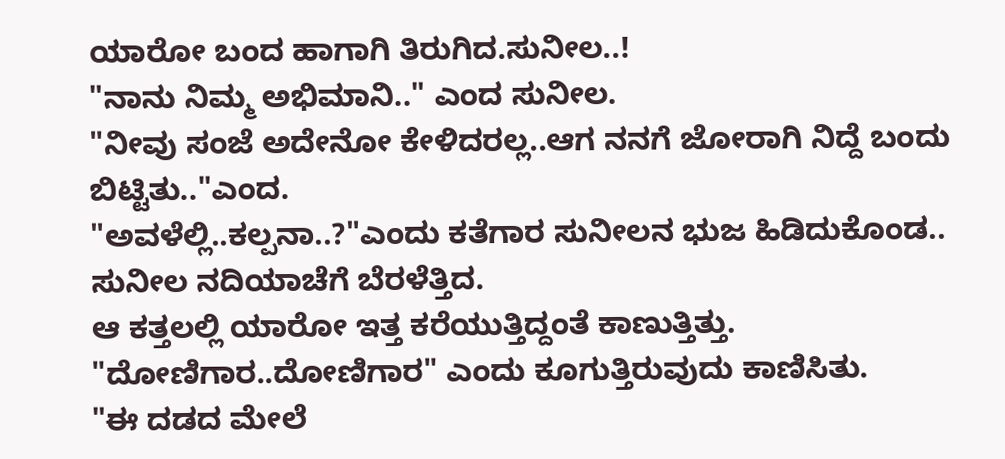ಯಾರೋ ಬಂದ ಹಾಗಾಗಿ ತಿರುಗಿದ.ಸುನೀಲ..!
"ನಾನು ನಿಮ್ಮ ಅಭಿಮಾನಿ.." ಎಂದ ಸುನೀಲ.
"ನೀವು ಸಂಜೆ ಅದೇನೋ ಕೇಳಿದರಲ್ಲ..ಆಗ ನನಗೆ ಜೋರಾಗಿ ನಿದ್ದೆ ಬಂದು ಬಿಟ್ಟಿತು.."ಎಂದ.
"ಅವಳೆಲ್ಲಿ..ಕಲ್ಪನಾ..?"ಎಂದು ಕತೆಗಾರ ಸುನೀಲನ ಭುಜ ಹಿಡಿದುಕೊಂಡ..
ಸುನೀಲ ನದಿಯಾಚೆಗೆ ಬೆರಳೆತ್ತಿದ.
ಆ ಕತ್ತಲಲ್ಲಿ ಯಾರೋ ಇತ್ತ ಕರೆಯುತ್ತಿದ್ದಂತೆ ಕಾಣುತ್ತಿತ್ತು.
"ದೋಣಿಗಾರ..ದೋಣಿಗಾರ" ಎಂದು ಕೂಗುತ್ತಿರುವುದು ಕಾಣಿಸಿತು.
"ಈ ದಡದ ಮೇಲೆ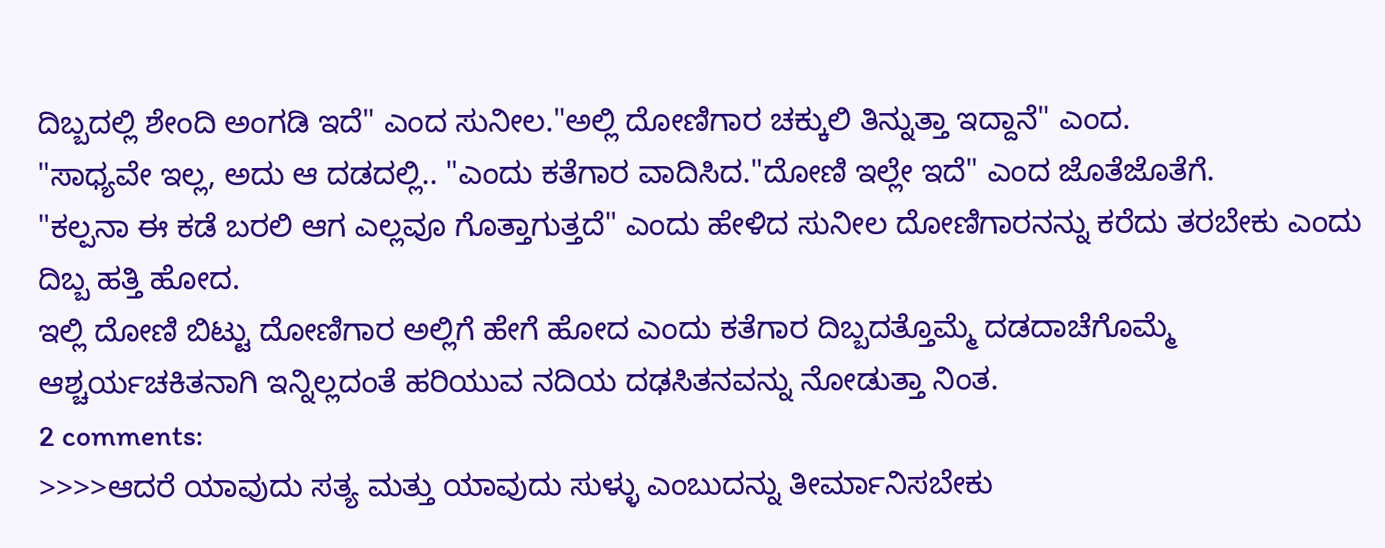ದಿಬ್ಬದಲ್ಲಿ ಶೇಂದಿ ಅಂಗಡಿ ಇದೆ" ಎಂದ ಸುನೀಲ."ಅಲ್ಲಿ ದೋಣಿಗಾರ ಚಕ್ಕುಲಿ ತಿನ್ನುತ್ತಾ ಇದ್ದಾನೆ" ಎಂದ.
"ಸಾಧ್ಯವೇ ಇಲ್ಲ, ಅದು ಆ ದಡದಲ್ಲಿ.. "ಎಂದು ಕತೆಗಾರ ವಾದಿಸಿದ."ದೋಣಿ ಇಲ್ಲೇ ಇದೆ" ಎಂದ ಜೊತೆಜೊತೆಗೆ.
"ಕಲ್ಪನಾ ಈ ಕಡೆ ಬರಲಿ ಆಗ ಎಲ್ಲವೂ ಗೊತ್ತಾಗುತ್ತದೆ" ಎಂದು ಹೇಳಿದ ಸುನೀಲ ದೋಣಿಗಾರನನ್ನು ಕರೆದು ತರಬೇಕು ಎಂದು ದಿಬ್ಬ ಹತ್ತಿ ಹೋದ.
ಇಲ್ಲಿ ದೋಣಿ ಬಿಟ್ಟು ದೋಣಿಗಾರ ಅಲ್ಲಿಗೆ ಹೇಗೆ ಹೋದ ಎಂದು ಕತೆಗಾರ ದಿಬ್ಬದತ್ತೊಮ್ಮೆ ದಡದಾಚೆಗೊಮ್ಮೆ ಆಶ್ಚರ್ಯಚಕಿತನಾಗಿ ಇನ್ನಿಲ್ಲದಂತೆ ಹರಿಯುವ ನದಿಯ ದಢಸಿತನವನ್ನು ನೋಡುತ್ತಾ ನಿಂತ.
2 comments:
>>>>ಆದರೆ ಯಾವುದು ಸತ್ಯ ಮತ್ತು ಯಾವುದು ಸುಳ್ಳು ಎಂಬುದನ್ನು ತೀರ್ಮಾನಿಸಬೇಕು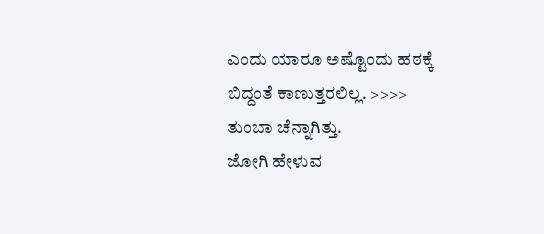ಎಂದು ಯಾರೂ ಅಷ್ಟೊಂದು ಹಠಕ್ಕೆ ಬಿದ್ದಂತೆ ಕಾಣುತ್ತರಲಿಲ್ಲ. >>>>
ತುಂಬಾ ಚೆನ್ನಾಗಿತ್ತು.
ಜೋಗಿ ಹೇಳುವ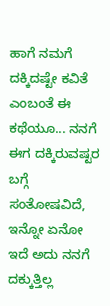ಹಾಗೆ ನಮಗೆ ದಕ್ಕಿದಷ್ಟೇ ಕವಿತೆ ಎಂಬಂತೆ ಈ ಕಥೆಯೂ... ನನಗೆ ಈಗ ದಕ್ಕಿರುವಷ್ಟರ ಬಗ್ಗೆ ಸಂತೋಷವಿದೆ, ಇನ್ನೋ ಏನೋ ಇದೆ ಅದು ನನಗೆ ದಕ್ಕುತ್ತಿಲ್ಲ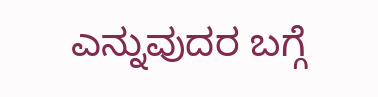ಎನ್ನುವುದರ ಬಗ್ಗೆ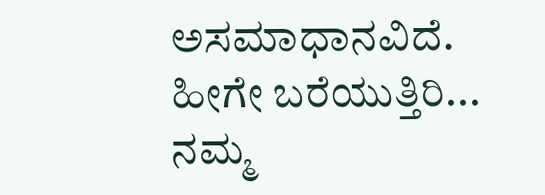ಅಸಮಾಧಾನವಿದೆ.
ಹೀಗೇ ಬರೆಯುತ್ತಿರಿ... ನಮ್ಮ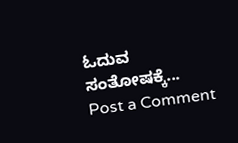ಓದುವ ಸಂತೋಷಕ್ಕೆ...
Post a Comment